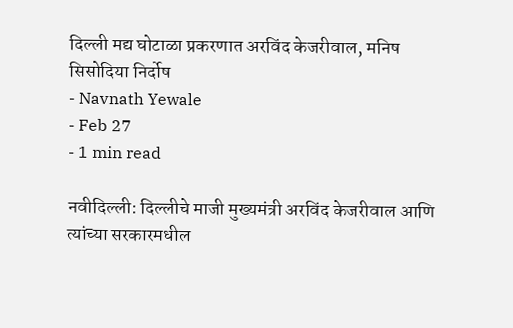दिल्ली मद्य घोटाळा प्रकरणात अरविंद केजरीवाल, मनिष सिसोदिया निर्दोष
- Navnath Yewale
- Feb 27
- 1 min read

नवीदिल्ली: दिल्लीचे माजी मुख्यमंत्री अरविंद केजरीवाल आणि त्यांच्या सरकारमधील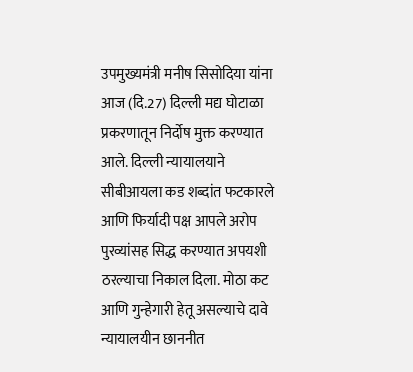उपमुख्यमंत्री मनीष सिसोदिया यांना आज (दि.27) दिल्ली मद्य घोटाळा प्रकरणातून निर्दोष मुक्त करण्यात आले. दिल्ली न्यायालयाने सीबीआयला कड शब्दांत फटकारले आणि फिर्यादी पक्ष आपले अरोप पुरव्यांसह सिद्ध करण्यात अपयशी ठरल्याचा निकाल दिला. मोठा कट आणि गुन्हेगारी हेतू असल्याचे दावे न्यायालयीन छाननीत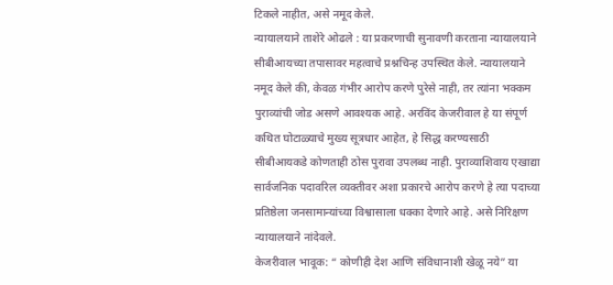टिकले नाहीत, असे नमूद केले.
न्यायालयाने ताशेरे ओढले : या प्रकरणाची सुनावणी करताना न्यायालयाने सीबीआयच्या तपासावर महत्वाचे प्रश्नचिन्ह उपस्थित केले. न्यायालयाने नमूद केले की, केवळ गंभीर आरोप करणे पुरेसे नाही, तर त्यांना भक्कम पुराव्यांची जोड असणे आवश्यक आहे. अरविंद केजरीवाल हे या संपूर्ण कथित घोटाळ्याचे मुख्य सूत्रधार आहेत, हे सिद्ध करण्यसाठी सीबीआयकडे कोणताही ठोस पुरावा उपलब्ध नाही. पुराव्याशिवाय एखाद्या सार्वजनिक पदावरिल व्यक्तीवर अशा प्रकारचे आरोप करणे हे त्या पदाच्या प्रतिष्ठेला जनसामान्यांच्या विश्वासाला धक्का देणारे आहे. असे निरिक्षण न्यायालयाने नांदेवले.
केजरीवाल भावूक: “ कोणीही देश आणि संविधानाशी खेळू नये” या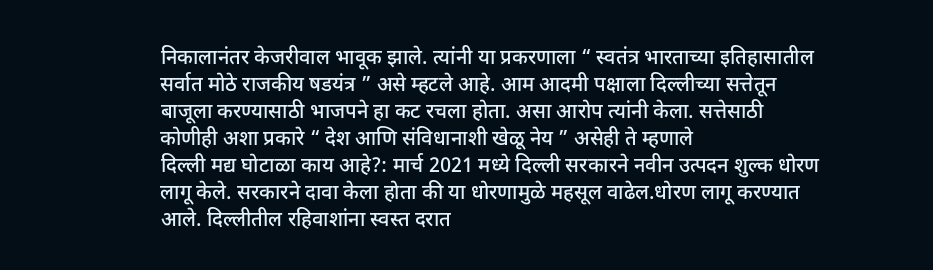निकालानंतर केजरीवाल भावूक झाले. त्यांनी या प्रकरणाला “ स्वतंत्र भारताच्या इतिहासातील सर्वात मोठे राजकीय षडयंत्र ” असे म्हटले आहे. आम आदमी पक्षाला दिल्लीच्या सत्तेतून बाजूला करण्यासाठी भाजपने हा कट रचला होता. असा आरोप त्यांनी केला. सत्तेसाठी कोणीही अशा प्रकारे “ देश आणि संविधानाशी खेळू नेय ” असेही ते म्हणाले
दिल्ली मद्य घोटाळा काय आहे?: मार्च 2021 मध्ये दिल्ली सरकारने नवीन उत्पदन शुल्क धोरण लागू केले. सरकारने दावा केला होता की या धोरणामुळे महसूल वाढेल.धोरण लागू करण्यात आले. दिल्लीतील रहिवाशांना स्वस्त दरात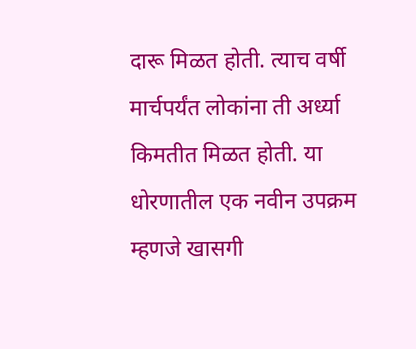दारू मिळत होती. त्याच वर्षी मार्चपर्यंत लोकांना ती अर्ध्या किमतीत मिळत होती. या धोरणातील एक नवीन उपक्रम म्हणजे खासगी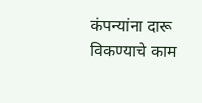कंपन्यांना दारू विकण्याचे काम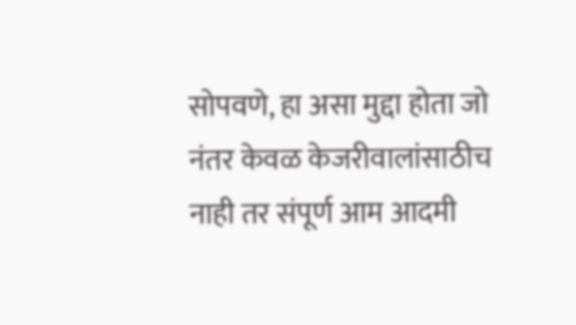सोपवणे, हा असा मुद्दा होता जो नंतर केवळ केजरीवालांसाठीच नाही तर संपूर्ण आम आदमी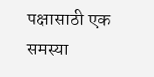पक्षासाठी एक समस्या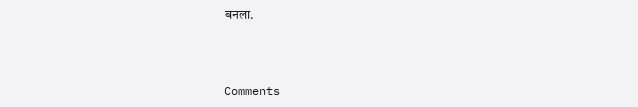बनला.



Comments